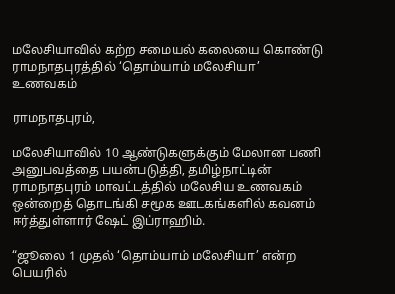மலேசியாவில் கற்ற சமையல் கலையை கொண்டு ராமநாதபுரத்தில் ‘தொம்யாம் மலேசியா’ உணவகம்

ராமநாதபுரம்,

மலேசியாவில் 10 ஆண்டுகளுக்கும் மேலான பணி அனுபவத்தை பயன்படுத்தி, தமிழ்நாட்டின் ராமநாதபுரம் மாவட்டத்தில் மலேசிய உணவகம் ஒன்றைத் தொடங்கி சமூக ஊடகங்களில் கவனம் ஈர்த்துள்ளார் ஷேட் இப்ராஹிம்.

“ஜூலை 1 முதல் ‘தொம்யாம் மலேசியா’ என்ற பெயரில்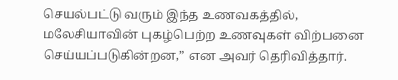செயல்பட்டு வரும் இந்த உணவகத்தில், மலேசியாவின் புகழ்பெற்ற உணவுகள் விற்பனை செய்யப்படுகின்றன,” என அவர் தெரிவித்தார்.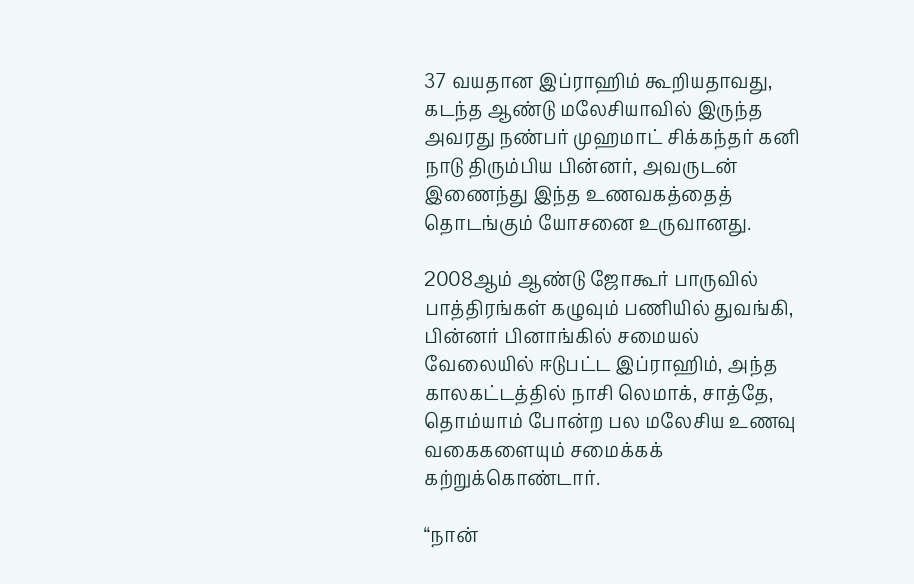37 வயதான இப்ராஹிம் கூறியதாவது, கடந்த ஆண்டு மலேசியாவில் இருந்த அவரது நண்பர் முஹமாட் சிக்கந்தர் கனி நாடு திரும்பிய பின்னர், அவருடன் இணைந்து இந்த உணவகத்தைத் தொடங்கும் யோசனை உருவானது.

2008ஆம் ஆண்டு ஜோகூர் பாருவில் பாத்திரங்கள் கழுவும் பணியில் துவங்கி, பின்னர் பினாங்கில் சமையல் வேலையில் ஈடுபட்ட இப்ராஹிம், அந்த காலகட்டத்தில் நாசி லெமாக், சாத்தே, தொம்யாம் போன்ற பல மலேசிய உணவு வகைகளையும் சமைக்கக் கற்றுக்கொண்டார்.

“நான்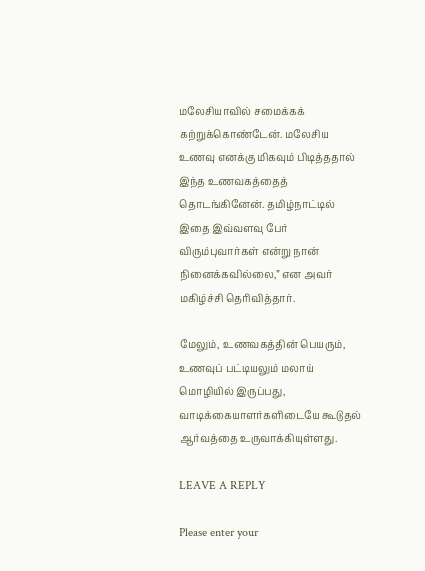மலேசியாவில் சமைக்கக் கற்றுக்கொண்டேன். மலேசிய உணவு எனக்கு மிகவும் பிடித்ததால் இந்த உணவகத்தைத் தொடங்கினேன். தமிழ்நாட்டில் இதை இவ்வளவு பேர் விரும்புவார்கள் என்று நான் நினைக்கவில்லை,” என அவர் மகிழ்ச்சி தெரிவித்தார்.

மேலும், உணவகத்தின் பெயரும், உணவுப் பட்டியலும் மலாய் மொழியில் இருப்பது, வாடிக்கையாளர்களிடையே கூடுதல் ஆர்வத்தை உருவாக்கியுள்ளது.

LEAVE A REPLY

Please enter your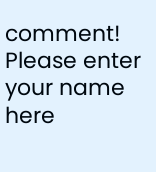comment!
Please enter your name here